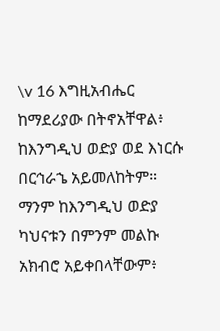\v 16 እግዚአብሔር ከማደሪያው በትኖአቸዋል፥ ከእንግዲህ ወድያ ወደ እነርሱ በርኅራኄ አይመለከትም። ማንም ከእንግዲህ ወድያ ካህናቱን በምንም መልኩ አክብሮ አይቀበላቸውም፥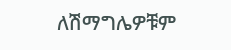ለሽማግሌዎቹም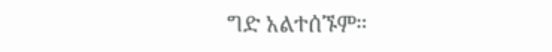ግድ አልተሰኙም።